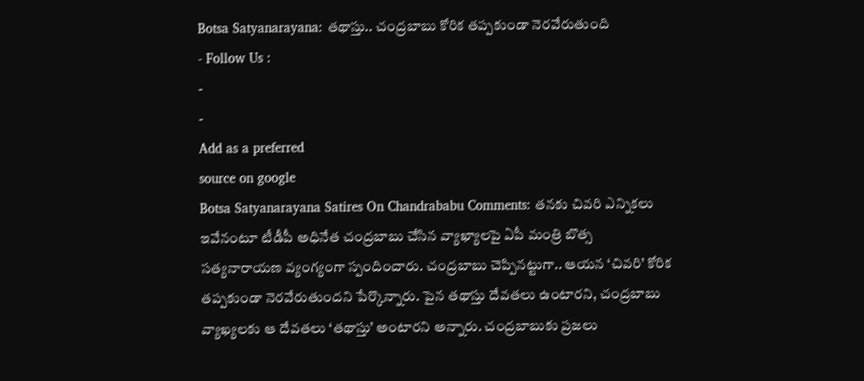Botsa Satyanarayana: తథాస్తు.. చంద్రబాబు కోరిక తప్పకుండా నెరవేరుతుంది
- Follow Us :
-
-
Add as a preferred
source on google
Botsa Satyanarayana Satires On Chandrababu Comments: తనకు చివరి ఎన్నికలు ఇవేనంటూ టీడీపీ అధినేత చంద్రబాబు చేసిన వ్యాఖ్యాలపై ఏపీ మంత్రి బొత్స సత్యనారాయణ వ్యంగ్యంగా స్పందించారు. చంద్రబాబు చెప్పినట్టుగా.. ఆయన ‘చివరి’ కోరిక తప్పకుండా నెరవేరుతుందని పేర్కొన్నారు. పైన తథాస్తు దేవతలు ఉంటారని, చంద్రబాబు వ్యాఖ్యలకు ఆ దేవతలు ‘తథాస్తు’ అంటారని అన్నారు. చంద్రబాబుకు ప్రజలు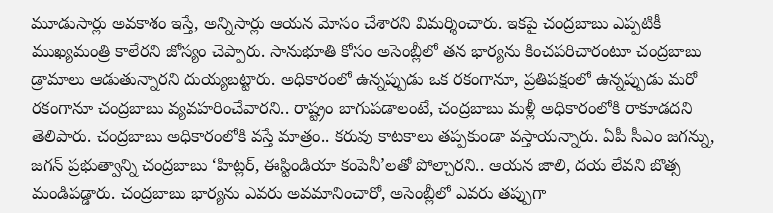మూడుసార్లు అవకాశం ఇస్తే, అన్నిసార్లు ఆయన మోసం చేశారని విమర్శించారు. ఇకపై చంద్రబాబు ఎప్పటికీ ముఖ్యమంత్రి కాలేరని జోస్యం చెప్పారు. సానుభూతి కోసం అసెంబ్లీలో తన భార్యను కించపరిచారంటూ చంద్రబాబు డ్రామాలు ఆడుతున్నారని దుయ్యబట్టారు. అధికారంలో ఉన్నప్పుడు ఒక రకంగానూ, ప్రతిపక్షంలో ఉన్నప్పుడు మరో రకంగానూ చంద్రబాబు వ్యవహరించేవారని.. రాష్ట్రం బాగుపడాలంటే, చంద్రబాబు మళ్లీ అధికారంలోకి రాకూడదని తెలిపారు. చంద్రబాబు అధికారంలోకి వస్తే మాత్రం.. కరువు కాటకాలు తప్పకుండా వస్తాయన్నారు. ఏపీ సీఎం జగన్ను, జగన్ ప్రభుత్వాన్ని చంద్రబాబు ‘హిట్లర్, ఈస్టిండియా కంపెనీ’లతో పోల్చారని.. ఆయన జాలి, దయ లేవని బొత్స మండిపడ్డారు. చంద్రబాబు భార్యను ఎవరు అవమానించారో, అసెంబ్లీలో ఎవరు తప్పుగా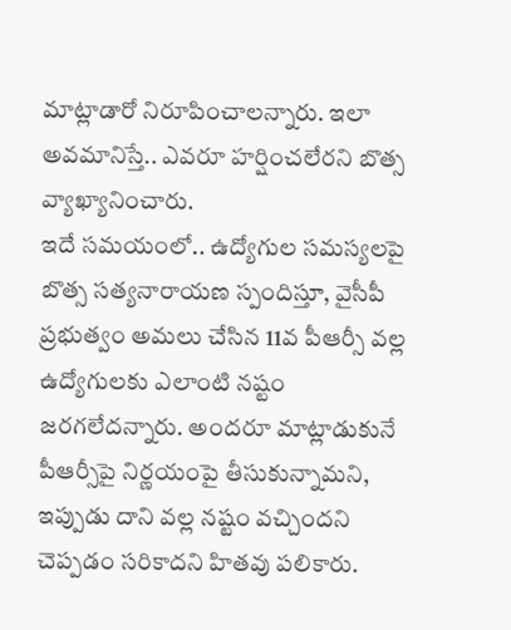మాట్లాడారో నిరూపించాలన్నారు. ఇలా అవమానిస్తే.. ఎవరూ హర్షించలేరని బొత్స వ్యాఖ్యానించారు.
ఇదే సమయంలో.. ఉద్యోగుల సమస్యలపై బొత్స సత్యనారాయణ స్పందిస్తూ, వైసీపీ ప్రభుత్వం అమలు చేసిన 11వ పీఆర్సీ వల్ల ఉద్యోగులకు ఎలాంటి నష్టం జరగలేదన్నారు. అందరూ మాట్లాడుకునే పీఆర్సీపై నిర్ణయంపై తీసుకున్నామని, ఇప్పుడు దాని వల్ల నష్టం వచ్చిందని చెప్పడం సరికాదని హితవు పలికారు.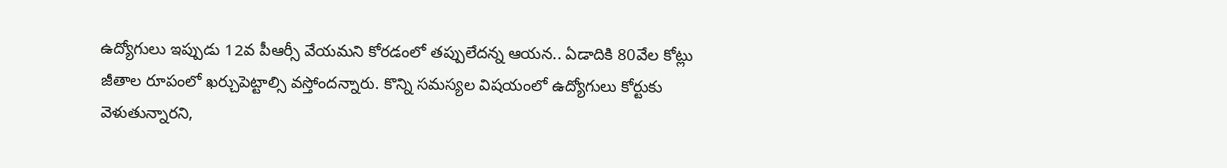ఉద్యోగులు ఇప్పుడు 12వ పీఆర్సీ వేయమని కోరడంలో తప్పులేదన్న ఆయన.. ఏడాదికి 80వేల కోట్లు జీతాల రూపంలో ఖర్చుపెట్టాల్సి వస్తోందన్నారు. కొన్ని సమస్యల విషయంలో ఉద్యోగులు కోర్టుకు వెళుతున్నారని,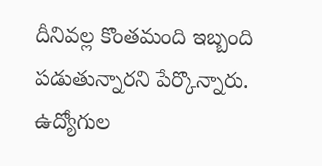దీనివల్ల కొంతమంది ఇబ్బంది పడుతున్నారని పేర్కొన్నారు. ఉద్యోగుల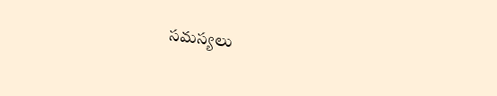సమస్యలు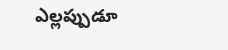ఎల్లప్పుడూ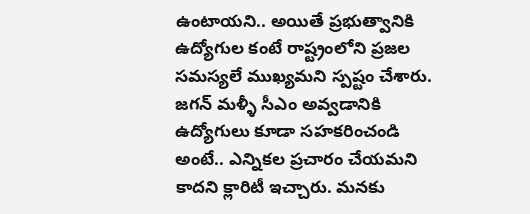ఉంటాయని.. అయితే ప్రభుత్వానికి ఉద్యోగుల కంటే రాష్ట్రంలోని ప్రజల సమస్యలే ముఖ్యమని స్పష్టం చేశారు. జగన్ మళ్ళీ సీఎం అవ్వడానికి ఉద్యోగులు కూడా సహకరించండి అంటే.. ఎన్నికల ప్రచారం చేయమని కాదని క్లారిటీ ఇచ్చారు. మనకు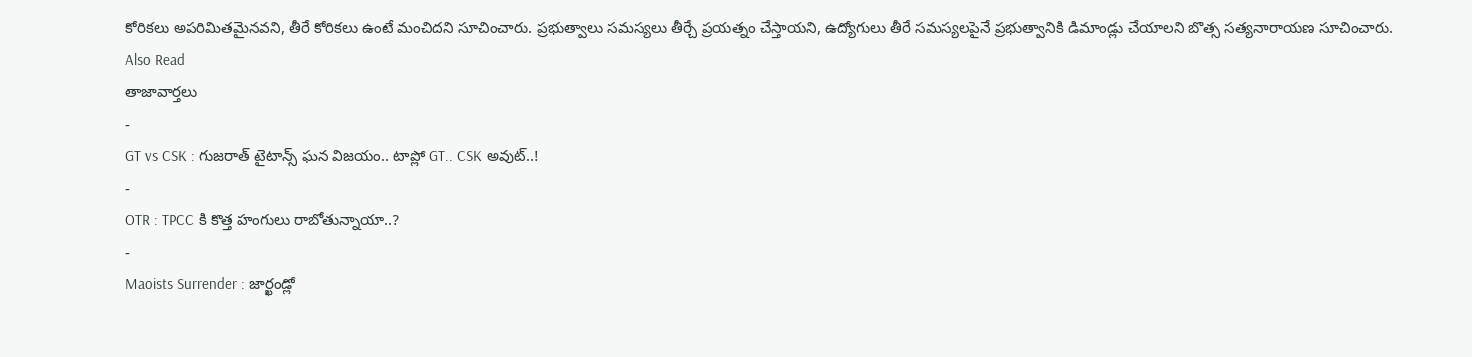కోరికలు అపరిమితమైనవని, తీరే కోరికలు ఉంటే మంచిదని సూచించారు. ప్రభుత్వాలు సమస్యలు తీర్చే ప్రయత్నం చేస్తాయని, ఉద్యోగులు తీరే సమస్యలపైనే ప్రభుత్వానికి డిమాండ్లు చేయాలని బొత్స సత్యనారాయణ సూచించారు.
Also Read
తాజావార్తలు
-
GT vs CSK : గుజరాత్ టైటాన్స్ ఘన విజయం.. టాప్లో GT.. CSK అవుట్..!
-
OTR : TPCC కి కొత్త హంగులు రాబోతున్నాయా..?
-
Maoists Surrender : జార్ఖండ్లో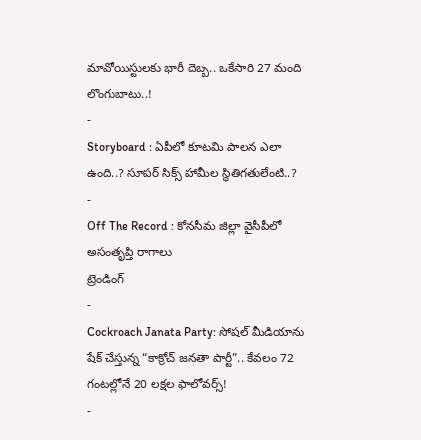మావోయిస్టులకు భారీ దెబ్బ.. ఒకేసారి 27 మంది లొంగుబాటు..!
-
Storyboard : ఏపీలో కూటమి పాలన ఎలా ఉంది..? సూపర్ సిక్స్ హామీల స్థితిగతులేంటి..?
-
Off The Record : కోనసీమ జిల్లా వైసీపీలో అసంతృప్తి రాగాలు
ట్రెండింగ్
-
Cockroach Janata Party: సోషల్ మీడియాను షేక్ చేస్తున్న “కాక్రోచ్ జనతా పార్టీ”.. కేవలం 72 గంటల్లోనే 20 లక్షల ఫాలోవర్స్!
-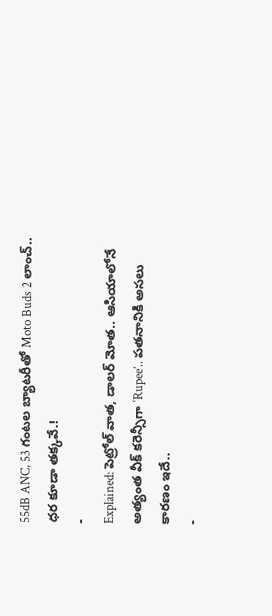55dB ANC, 53 గంటల బ్యాటరీతో Moto Buds 2 లాంచ్.. ధర కూడా తక్కవే.!
-
Explained: పెట్రోల్ వాత, డాలర్ మోత.. ఆసియాలోనే అత్యంత వీక్ కరెన్సీగా ‘Rupee’.. పతనానికి అసలు కారణం ఇదే..
-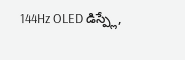144Hz OLED డిస్ప్లే,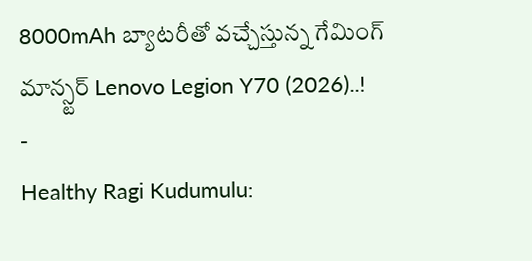8000mAh బ్యాటరీతో వచ్చేస్తున్న గేమింగ్ మాన్స్టర్ Lenovo Legion Y70 (2026)..!
-
Healthy Ragi Kudumulu: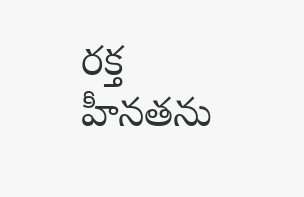రక్త హీనతను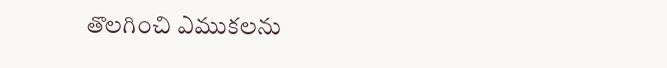తొలగించి ఎముకలను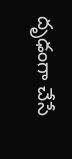దృఢంగా చేసే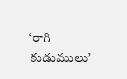‘రాగి కుడుములు’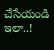చేసేయండి ఇలా..!